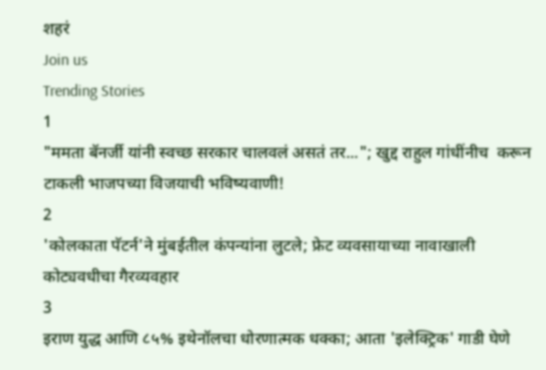शहरं
Join us
Trending Stories
1
"ममता बॅनर्जी यांनी स्वच्छ सरकार चालवलं असतं तर..."; खुद्द राहुल गांधींनीच  करून टाकली भाजपच्या विजयाची भविष्यवाणी!
2
'कोलकाता पॅटर्न'ने मुंबईतील कंपन्यांना लुटले; फ्रेट व्यवसायाच्या नावाखाली कोट्यवधीचा गैरव्यवहार
3
इराण युद्ध आणि ८५% इथेनॉलचा धोरणात्मक धक्का; आता 'इलेक्ट्रिक' गाडी घेणे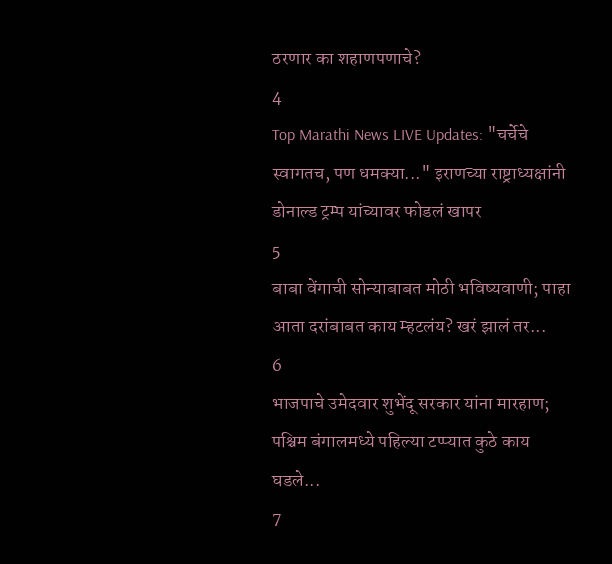ठरणार का शहाणपणाचे?
4
Top Marathi News LIVE Updates: "चर्चेचे स्वागतच, पण धमक्या..." इराणच्या राष्ट्राध्यक्षांनी डोनाल्ड ट्रम्प यांच्यावर फोडलं खापर
5
बाबा वेंगाची सोन्याबाबत मोठी भविष्यवाणी; पाहा आता दरांबाबत काय म्हटलंय? खरं झालं तर...
6
भाजपाचे उमेदवार शुभेंदू सरकार यांना मारहाण; पश्चिम बंगालमध्ये पहिल्या टप्प्यात कुठे काय घडले...
7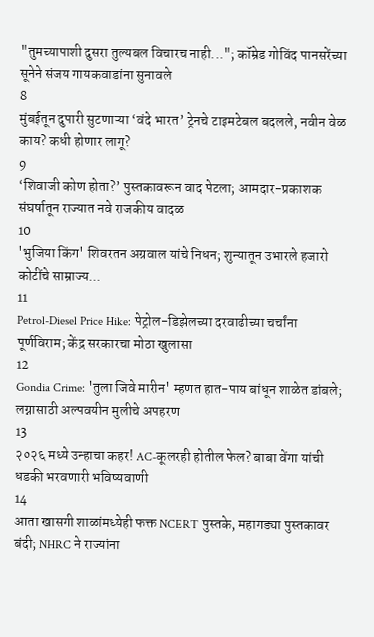"तुमच्यापाशी दुसरा तुल्यबल विचारच नाही..."; कॉम्रेड गोविंद पानसरेंच्या सूनेने संजय गायकवाडांना सुनावले
8
मुंबईतून दुपारी सुटणाऱ्या ‘वंदे भारत’ ट्रेनचे टाइमटेबल बदलले, नवीन वेळ काय? कधी होणार लागू?
9
‘शिवाजी कोण होता?’ पुस्तकावरून वाद पेटला; आमदार-प्रकाशक संघर्षातून राज्यात नवे राजकीय वादळ
10
'भुजिया किंग' शिवरतन अग्रवाल यांचे निधन; शुन्यातून उभारले हजारो कोटींचे साम्राज्य...
11
Petrol-Diesel Price Hike: पेट्रोल-डिझेलच्या दरवाढीच्या चर्चांना पूर्णविराम; केंद्र सरकारचा मोठा खुलासा
12
Gondia Crime: 'तुला जिवे मारीन' म्हणत हात-पाय बांधून शाळेत डांबले; लग्नासाठी अल्पवयीन मुलीचे अपहरण
13
२०२६ मध्ये उन्हाचा कहर! AC-कूलरही होतील फेल? बाबा वेंगा यांची धडकी भरवणारी भविष्यवाणी
14
आता खासगी शाळांमध्येही फक्त NCERT पुस्तके, महागड्या पुस्तकावर बंदी; NHRC ने राज्यांना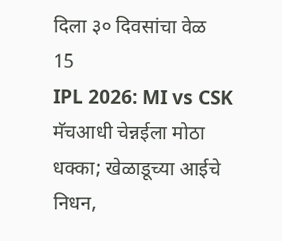दिला ३० दिवसांचा वेळ
15
IPL 2026: MI vs CSK मॅचआधी चेन्नईला मोठा धक्का; खेळाडूच्या आईचे निधन,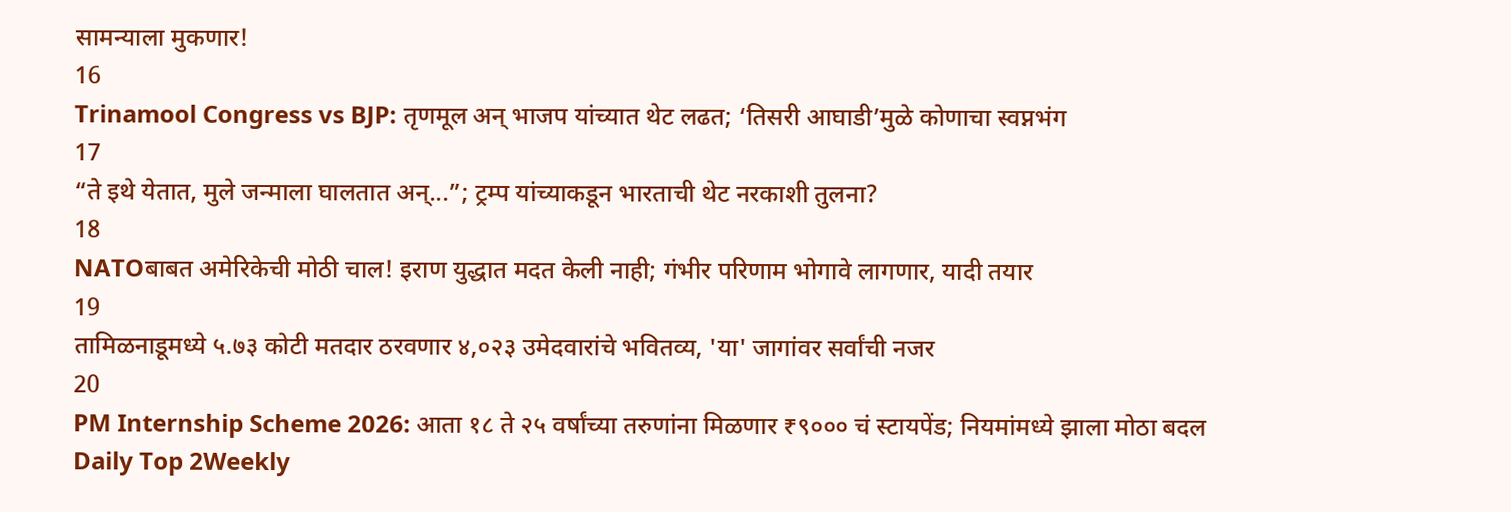सामन्याला मुकणार!
16
Trinamool Congress vs BJP: तृणमूल अन् भाजप यांच्यात थेट लढत; ‘तिसरी आघाडी’मुळे कोणाचा स्वप्नभंग
17
“ते इथे येतात, मुले जन्माला घालतात अन्...”; ट्रम्प यांच्याकडून भारताची थेट नरकाशी तुलना?
18
NATOबाबत अमेरिकेची मोठी चाल! इराण युद्धात मदत केली नाही; गंभीर परिणाम भोगावे लागणार, यादी तयार
19
तामिळनाडूमध्ये ५.७३ कोटी मतदार ठरवणार ४,०२३ उमेदवारांचे भवितव्य, 'या' जागांवर सर्वांची नजर
20
PM Internship Scheme 2026: आता १८ ते २५ वर्षांच्या तरुणांना मिळणार ₹९००० चं स्टायपेंड; नियमांमध्ये झाला मोठा बदल
Daily Top 2Weekly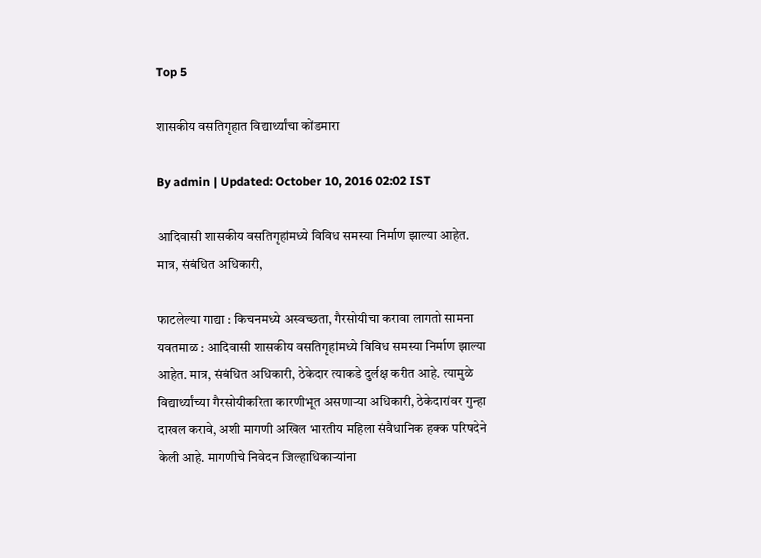Top 5

शासकीय वसतिगृहात विद्यार्थ्यांचा कोंडमारा

By admin | Updated: October 10, 2016 02:02 IST

आदिवासी शासकीय वसतिगृहांमध्ये विविध समस्या निर्माण झाल्या आहेत. मात्र, संबंधित अधिकारी,

फाटलेल्या गाद्या : किचनमध्ये अस्वच्छता, गैरसोयीचा करावा लागतो सामना यवतमाळ : आदिवासी शासकीय वसतिगृहांमध्ये विविध समस्या निर्माण झाल्या आहेत. मात्र, संबंधित अधिकारी, ठेकेदार त्याकडे दुर्लक्ष करीत आहे. त्यामुळे विद्यार्थ्यांच्या गैरसोयीकरिता कारणीभूत असणाऱ्या अधिकारी, ठेकेदारांवर गुन्हा दाखल करावे, अशी मागणी अखिल भारतीय महिला संवैधानिक हक्क परिषदेने केली आहे. मागणीचे निवेदन जिल्हाधिकाऱ्यांना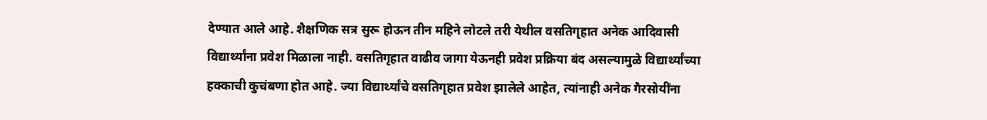देण्यात आले आहे. शैक्षणिक सत्र सुरू होऊन तीन महिने लोटले तरी येथील वसतिगृहात अनेक आदिवासी विद्यार्थ्यांना प्रवेश मिळाला नाही. वसतिगृहात वाढीव जागा येऊनही प्रवेश प्रक्रिया बंद असल्यामुळे विद्यार्थ्यांच्या हक्काची कुचंबणा होत आहे. ज्या विद्यार्थ्यांचे वसतिगृहात प्रवेश झालेले आहेत, त्यांनाही अनेक गैरसोयींना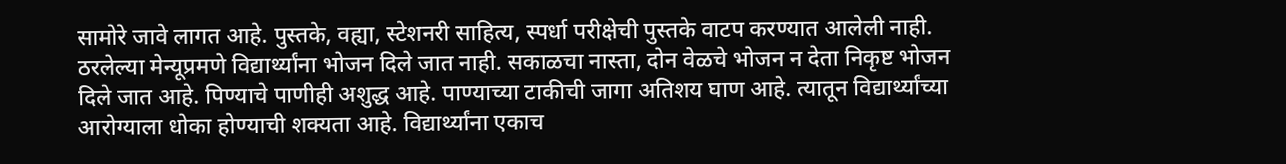सामोरे जावे लागत आहे. पुस्तके, वह्या, स्टेशनरी साहित्य, स्पर्धा परीक्षेची पुस्तके वाटप करण्यात आलेली नाही. ठरलेल्या मेन्यूप्रमणे विद्यार्थ्यांना भोजन दिले जात नाही. सकाळचा नास्ता, दोन वेळचे भोजन न देता निकृष्ट भोजन दिले जात आहे. पिण्याचे पाणीही अशुद्ध आहे. पाण्याच्या टाकीची जागा अतिशय घाण आहे. त्यातून विद्यार्थ्यांच्या आरोग्याला धोका होण्याची शक्यता आहे. विद्यार्थ्यांना एकाच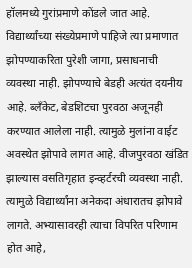हॉलमध्ये गुरांप्रमाणे कोंडले जात आहे. विद्यार्थ्यांच्या संख्येप्रमाणे पाहिजे त्या प्रमाणात झोपण्याकरिता पुरेशी जागा, प्रसाधनाची व्यवस्था नाही. झोपण्याचे बेडही अत्यंत दयनीय आहे. ब्लँकेट, बेडशिटचा पुरवठा अजूनही करण्यात आलेला नाही. त्यामुळे मुलांना वाईट अवस्थेत झोपावे लागत आहे. वीजपुरवठा खंडित झाल्यास वसतिगृहात इन्व्हर्टरची व्यवस्था नाही. त्यामुळे विद्यार्थ्यांना अनेकदा अंधारातच झोपावे लागते. अभ्यासावरही त्याचा विपरित परिणाम होत आहे,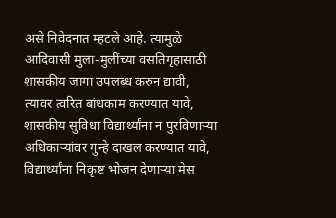असे निवेदनात म्हटले आहे. त्यामुळे आदिवासी मुला-मुलींच्या वसतिगृहासाठी शासकीय जागा उपलब्ध करुन द्यावी, त्यावर त्वरित बांधकाम करण्यात यावे, शासकीय सुविधा विद्यार्थ्यांना न पुरविणाऱ्या अधिकाऱ्यांवर गुन्हे दाखल करण्यात यावे, विद्यार्थ्यांना निकृष्ट भोजन देणाऱ्या मेस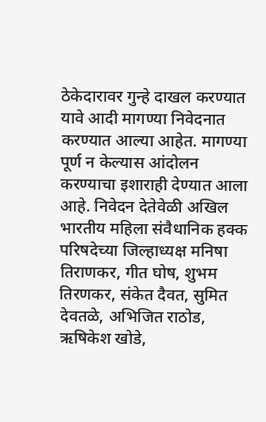ठेकेदारावर गुन्हे दाखल करण्यात यावे आदी मागण्या निवेदनात करण्यात आल्या आहेत. मागण्या पूर्ण न केल्यास आंदोलन करण्याचा इशाराही देण्यात आला आहे. निवेदन देतेवेळी अखिल भारतीय महिला संवैधानिक हक्क परिषदेच्या जिल्हाध्यक्ष मनिषा तिराणकर, गीत घोष, शुभम तिरणकर, संकेत दैवत, सुमित देवतळे, अभिजित राठोड, ऋषिकेश खोडे,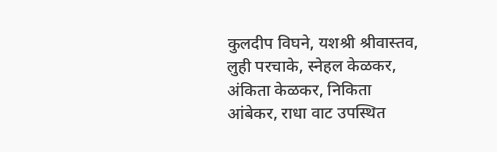कुलदीप विघने, यशश्री श्रीवास्तव, लुही परचाके, स्नेहल केळकर, अंकिता केळकर, निकिता आंबेकर, राधा वाट उपस्थित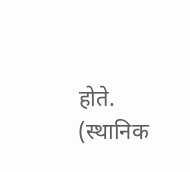होते. (स्थानिक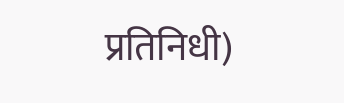प्रतिनिधी)